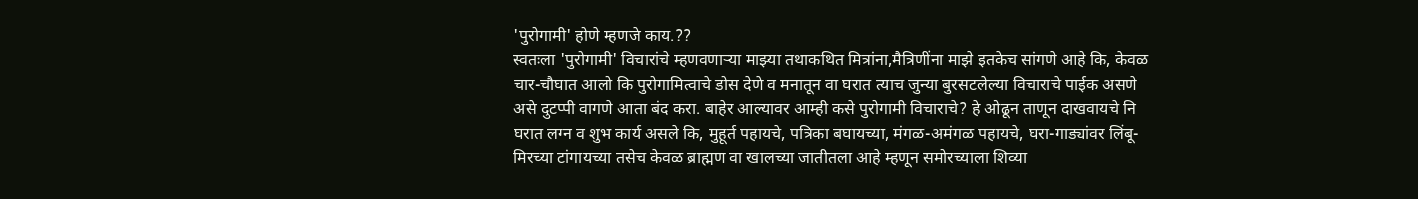'पुरोगामी' होणे म्हणजे काय.??
स्वतःला 'पुरोगामी' विचारांचे म्हणवणाऱ्या माझ्या तथाकथित मित्रांना,मैत्रिणींना माझे इतकेच सांगणे आहे कि, केवळ चार-चौघात आलो कि पुरोगामित्वाचे डोस देणे व मनातून वा घरात त्याच जुन्या बुरसटलेल्या विचाराचे पाईक असणे असे दुटप्पी वागणे आता बंद करा. बाहेर आल्यावर आम्ही कसे पुरोगामी विचाराचे? हे ओढून ताणून दाखवायचे नि घरात लग्न व शुभ कार्य असले कि, मुहूर्त पहायचे, पत्रिका बघायच्या, मंगळ-अमंगळ पहायचे, घरा-गाड्यांवर लिंबू-मिरच्या टांगायच्या तसेच केवळ ब्राह्मण वा खालच्या जातीतला आहे म्हणून समोरच्याला शिव्या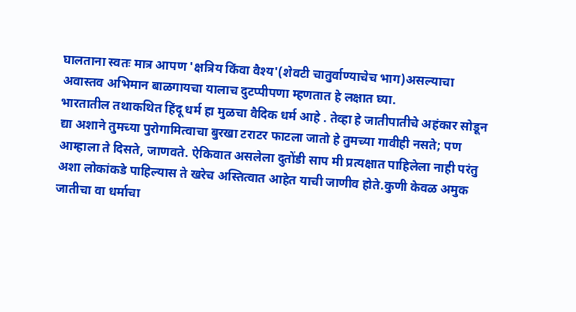घालताना स्वतः मात्र आपण 'क्षत्रिय किंवा वैश्य'(शेवटी चातुर्वाण्याचेच भाग)असल्याचा अवास्तव अभिमान बाळगायचा यालाच दुटप्पीपणा म्हणतात हे लक्षात घ्या.
भारतातील तथाकथित हिंदू धर्म हा मुळचा वैदिक धर्म आहे . तेव्हा हे जातीपातीचे अहंकार सोडून द्या अशाने तुमच्या पुरोगामित्वाचा बुरखा टराटर फाटला जातो हे तुमच्या गावीही नसते; पण आम्हाला ते दिसते, जाणवते. ऐकिवात असलेला दुतोंडी साप मी प्रत्यक्षात पाहिलेला नाही परंतु अशा लोकांकडे पाहिल्यास ते खरेच अस्तित्वात आहेत याची जाणीव होते.कुणी केवळ अमुक जातीचा वा धर्माचा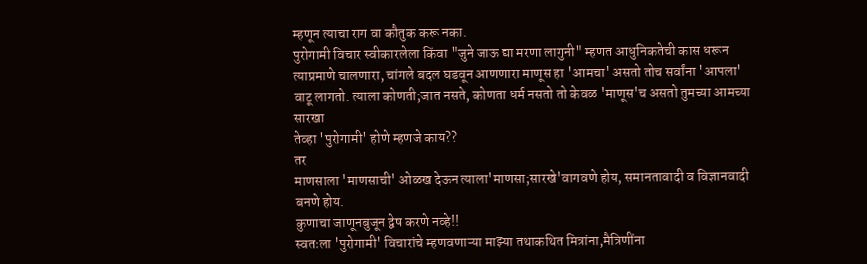म्हणून त्याचा राग वा कौतुक करू नका.
पुरोगामी विचार स्वीकारलेला किंवा "जुने जाऊ द्या मरणा लागुनी" म्हणत आधुनिकतेची कास धरून त्याप्रमाणे चालणारा, चांगले बदल घडवून आणणारा माणूस हा 'आमचा' असतो तोच सर्वांना 'आपला' वाटू लागतो. त्याला कोणती;जात नसते, कोणता धर्म नसतो तो केवळ 'माणूस'च असतो तुमच्या आमच्या सारखा
तेव्हा 'पुरोगामी' होणे म्हणजे काय??
तर
माणसाला 'माणसाची' ओळख देऊन त्याला'माणसा;सारखे'वागवणे होय, समानतावादी व विज्ञानवादी बनणे होय.
कुणाचा जाणूनबुजून द्वेष करणे नव्हे!!
स्वतःला 'पुरोगामी' विचारांचे म्हणवणाऱ्या माझ्या तथाकथित मित्रांना,मैत्रिणींना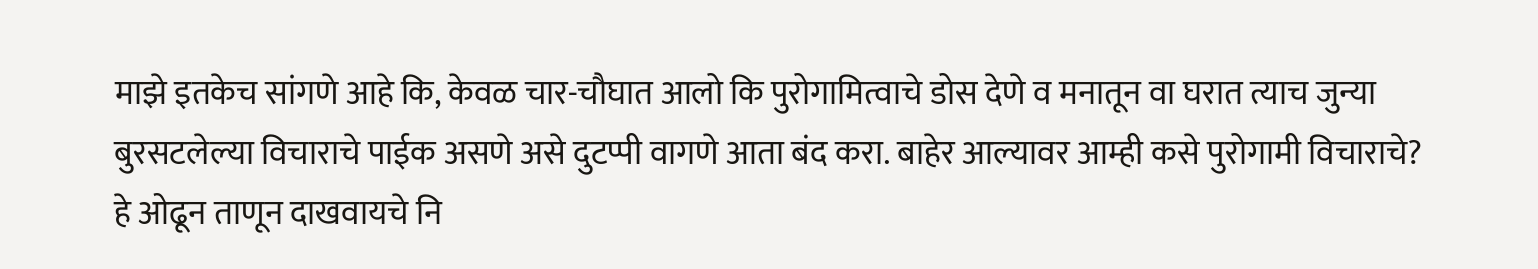माझे इतकेच सांगणे आहे कि, केवळ चार-चौघात आलो कि पुरोगामित्वाचे डोस देणे व मनातून वा घरात त्याच जुन्या बुरसटलेल्या विचाराचे पाईक असणे असे दुटप्पी वागणे आता बंद करा. बाहेर आल्यावर आम्ही कसे पुरोगामी विचाराचे? हे ओढून ताणून दाखवायचे नि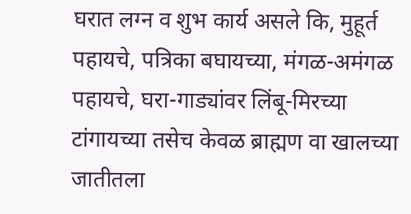घरात लग्न व शुभ कार्य असले कि, मुहूर्त पहायचे, पत्रिका बघायच्या, मंगळ-अमंगळ पहायचे, घरा-गाड्यांवर लिंबू-मिरच्या टांगायच्या तसेच केवळ ब्राह्मण वा खालच्या जातीतला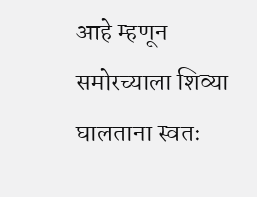आहे म्हणून समोरच्याला शिव्या घालताना स्वतः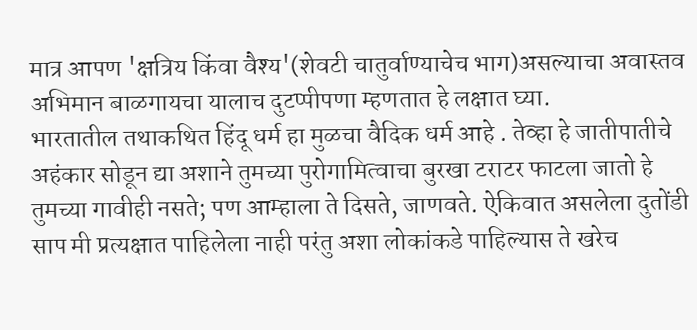मात्र आपण 'क्षत्रिय किंवा वैश्य'(शेवटी चातुर्वाण्याचेच भाग)असल्याचा अवास्तव अभिमान बाळगायचा यालाच दुटप्पीपणा म्हणतात हे लक्षात घ्या.
भारतातील तथाकथित हिंदू धर्म हा मुळचा वैदिक धर्म आहे . तेव्हा हे जातीपातीचे अहंकार सोडून द्या अशाने तुमच्या पुरोगामित्वाचा बुरखा टराटर फाटला जातो हे तुमच्या गावीही नसते; पण आम्हाला ते दिसते, जाणवते. ऐकिवात असलेला दुतोंडी साप मी प्रत्यक्षात पाहिलेला नाही परंतु अशा लोकांकडे पाहिल्यास ते खरेच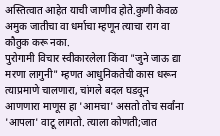अस्तित्वात आहेत याची जाणीव होते.कुणी केवळ अमुक जातीचा वा धर्माचा म्हणून त्याचा राग वा कौतुक करू नका.
पुरोगामी विचार स्वीकारलेला किंवा "जुने जाऊ द्या मरणा लागुनी" म्हणत आधुनिकतेची कास धरून त्याप्रमाणे चालणारा, चांगले बदल घडवून आणणारा माणूस हा 'आमचा' असतो तोच सर्वांना 'आपला' वाटू लागतो. त्याला कोणती;जात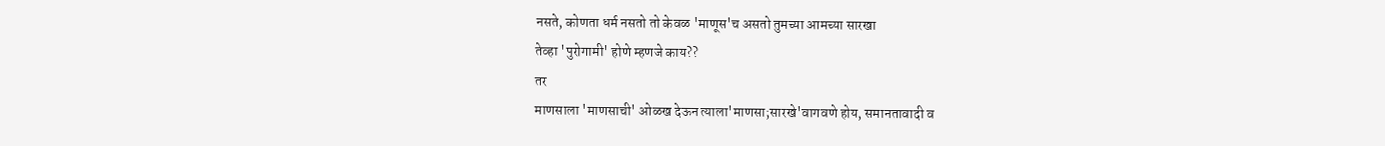नसते, कोणता धर्म नसतो तो केवळ 'माणूस'च असतो तुमच्या आमच्या सारखा
तेव्हा 'पुरोगामी' होणे म्हणजे काय??
तर
माणसाला 'माणसाची' ओळख देऊन त्याला'माणसा;सारखे'वागवणे होय, समानतावादी व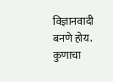विज्ञानवादी बनणे होय.
कुणाचा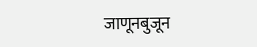जाणूनबुजून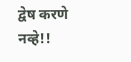द्वेष करणे नव्हे!!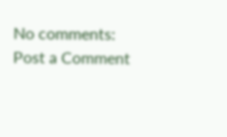No comments:
Post a Comment